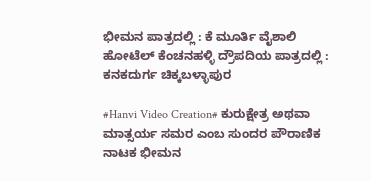ಭೀಮನ ಪಾತ್ರದಲ್ಲಿ : ಕೆ ಮೂರ್ತಿ ವೈಶಾಲಿ ಹೋಟೆಲ್ ಕೆಂಚನಹಳ್ಳಿ ದ್ರೌಪದಿಯ ಪಾತ್ರದಲ್ಲಿ : ಕನಕದುರ್ಗ ಚಿಕ್ಕಬಳ್ಳಾಪುರ

#Hanvi Video Creation# ಕುರುಕ್ಷೇತ್ರ ಅಥವಾ ಮಾತ್ಸರ್ಯ ಸಮರ ಎಂಬ ಸುಂದರ ಪೌರಾಣಿಕ ನಾಟಕ ಭೀಮನ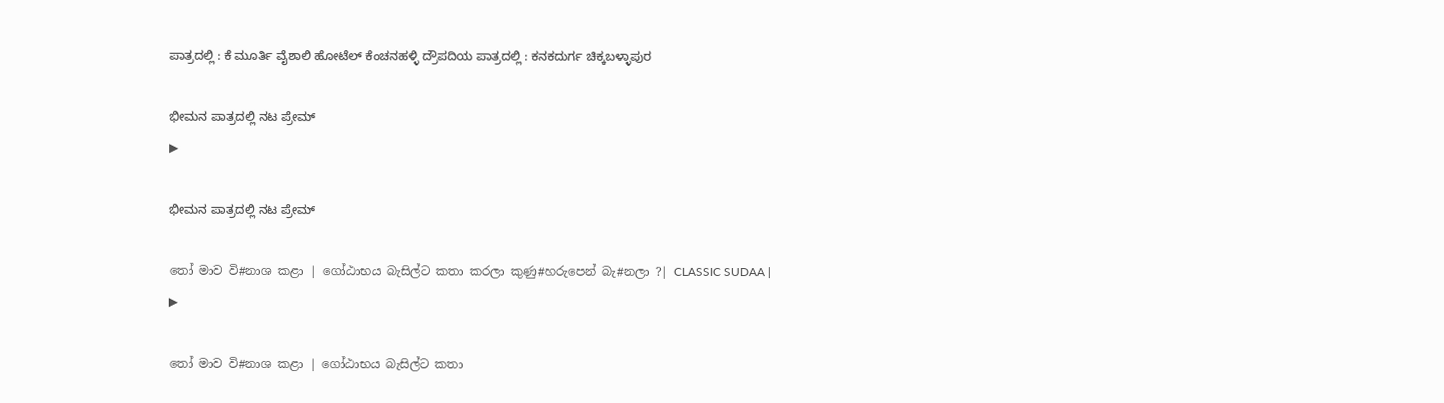ಪಾತ್ರದಲ್ಲಿ : ಕೆ ಮೂರ್ತಿ ವೈಶಾಲಿ ಹೋಟೆಲ್ ಕೆಂಚನಹಳ್ಳಿ ದ್ರೌಪದಿಯ ಪಾತ್ರದಲ್ಲಿ : ಕನಕದುರ್ಗ ಚಿಕ್ಕಬಳ್ಳಾಪುರ

ಭೀಮನ ಪಾತ್ರದಲ್ಲಿ ನಟ ಪ್ರೇಮ್
▶

ಭೀಮನ ಪಾತ್ರದಲ್ಲಿ ನಟ ಪ್ರೇಮ್

තෝ මාව වි#නාශ කළා | ගෝඨාභය බැසිල්ට කතා කරලා කුණු#හරුපෙන් බැ#නලා ?| CLASSIC SUDAA |
▶

තෝ මාව වි#නාශ කළා | ගෝඨාභය බැසිල්ට කතා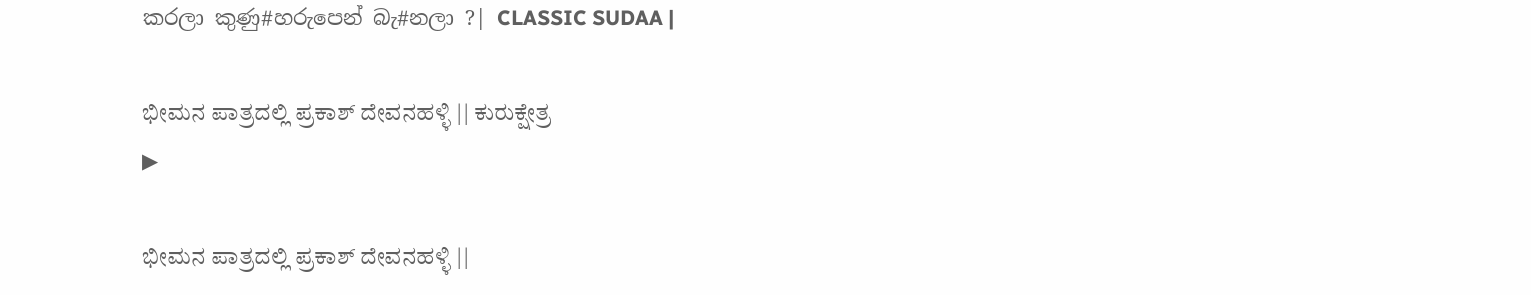කරලා කුණු#හරුපෙන් බැ#නලා ?| CLASSIC SUDAA |

ಭೀಮನ ಪಾತ್ರದಲ್ಲಿ ಪ್ರಕಾಶ್ ದೇವನಹಳ್ಳಿ || ಕುರುಕ್ಷೇತ್ರ
▶

ಭೀಮನ ಪಾತ್ರದಲ್ಲಿ ಪ್ರಕಾಶ್ ದೇವನಹಳ್ಳಿ ||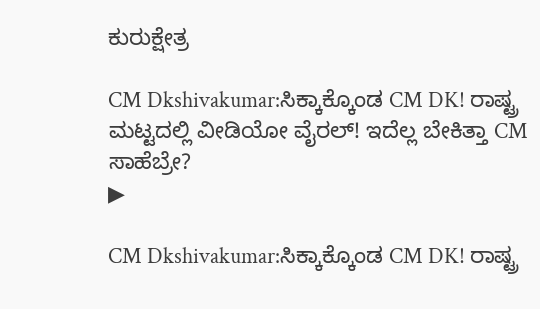ಕುರುಕ್ಷೇತ್ರ

CM Dkshivakumar:ಸಿಕ್ಕಾಕ್ಕೊಂಡ CM DK! ರಾಷ್ಟ್ರ ಮಟ್ಟದಲ್ಲಿ ವೀಡಿಯೋ ವೈರಲ್! ಇದೆಲ್ಲ ಬೇಕಿತ್ತಾ CM ಸಾಹೆಬ್ರೇ?
▶

CM Dkshivakumar:ಸಿಕ್ಕಾಕ್ಕೊಂಡ CM DK! ರಾಷ್ಟ್ರ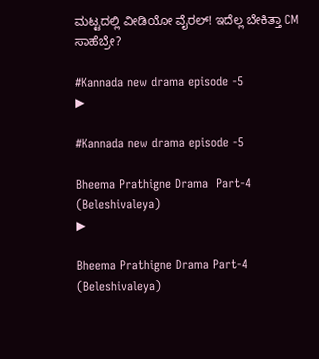ಮಟ್ಟದಲ್ಲಿ ವೀಡಿಯೋ ವೈರಲ್! ಇದೆಲ್ಲ ಬೇಕಿತ್ತಾ CM ಸಾಹೆಬ್ರೇ?

#Kannada new drama episode -5
▶

#Kannada new drama episode -5

Bheema Prathigne Drama  Part-4 (Beleshivaleya)
▶

Bheema Prathigne Drama Part-4 (Beleshivaleya)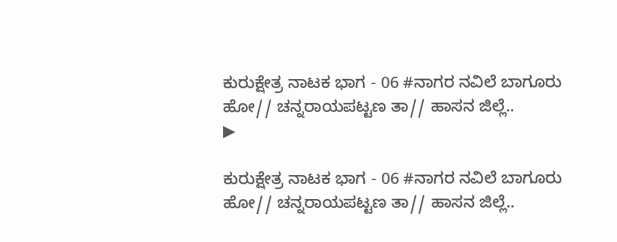ಕುರುಕ್ಷೇತ್ರ ನಾಟಕ ಭಾಗ - 06 #ನಾಗರ ನವಿಲೆ ಬಾಗೂರು ಹೋ// ಚನ್ನರಾಯಪಟ್ಟಣ ತಾ// ಹಾಸನ ಜಿಲ್ಲೆ..
▶

ಕುರುಕ್ಷೇತ್ರ ನಾಟಕ ಭಾಗ - 06 #ನಾಗರ ನವಿಲೆ ಬಾಗೂರು ಹೋ// ಚನ್ನರಾಯಪಟ್ಟಣ ತಾ// ಹಾಸನ ಜಿಲ್ಲೆ..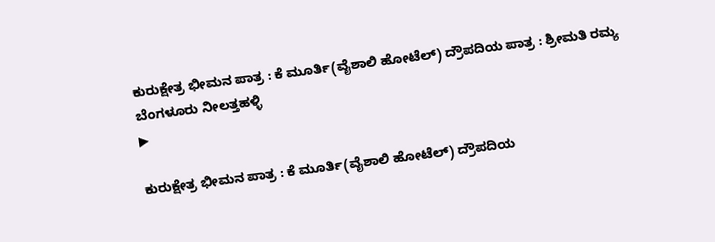ಕುರುಕ್ಷೇತ್ರ ಭೀಮನ ಪಾತ್ರ : ಕೆ ಮೂರ್ತಿ(ವೈಶಾಲಿ ಹೋಟೆಲ್) ದ್ರೌಪದಿಯ ಪಾತ್ರ : ಶ್ರೀಮತಿ ರಮ್ಯ ಬೆಂಗಳೂರು ನೀಲತ್ತಹಳ್ಳಿ
▶

ಕುರುಕ್ಷೇತ್ರ ಭೀಮನ ಪಾತ್ರ : ಕೆ ಮೂರ್ತಿ(ವೈಶಾಲಿ ಹೋಟೆಲ್) ದ್ರೌಪದಿಯ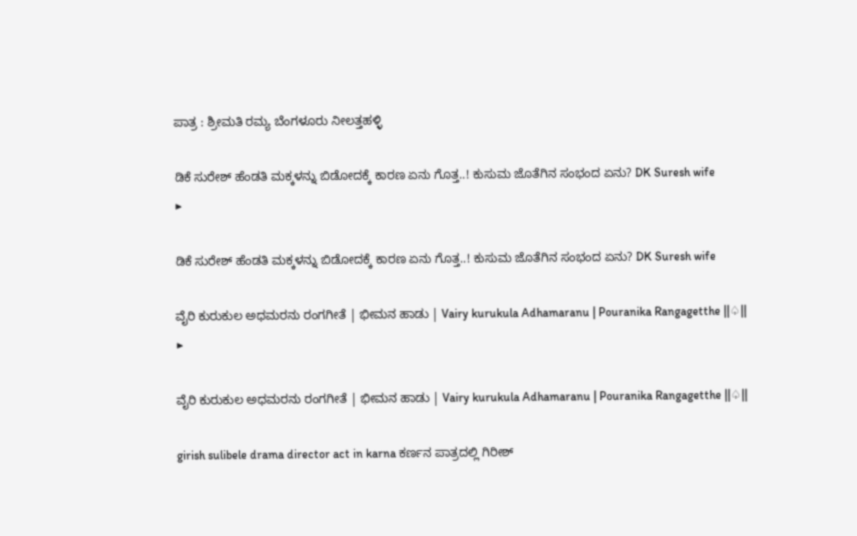ಪಾತ್ರ : ಶ್ರೀಮತಿ ರಮ್ಯ ಬೆಂಗಳೂರು ನೀಲತ್ತಹಳ್ಳಿ

ಡಿಕೆ ಸುರೇಶ್ ಹೆಂಡತಿ ಮಕ್ಕಳನ್ನು ಬಿಡೋದಕ್ಕೆ ಕಾರಣ ಏನು ಗೊತ್ತ..! ಕುಸುಮ ಜೊತೆಗಿನ ಸಂಭಂದ ಏನು? DK Suresh wife
▶

ಡಿಕೆ ಸುರೇಶ್ ಹೆಂಡತಿ ಮಕ್ಕಳನ್ನು ಬಿಡೋದಕ್ಕೆ ಕಾರಣ ಏನು ಗೊತ್ತ..! ಕುಸುಮ ಜೊತೆಗಿನ ಸಂಭಂದ ಏನು? DK Suresh wife

ವೈರಿ ಕುರುಕುಲ ಅಧಮರನು ರಂಗಗೀತೆ | ಭೀಮನ ಹಾಡು | Vairy kurukula Adhamaranu | Pouranika Rangagetthe ||♤||
▶

ವೈರಿ ಕುರುಕುಲ ಅಧಮರನು ರಂಗಗೀತೆ | ಭೀಮನ ಹಾಡು | Vairy kurukula Adhamaranu | Pouranika Rangagetthe ||♤||

girish sulibele drama director act in karna ಕರ್ಣನ ಪಾತ್ರದಲ್ಲಿ ಗಿರೀಶ್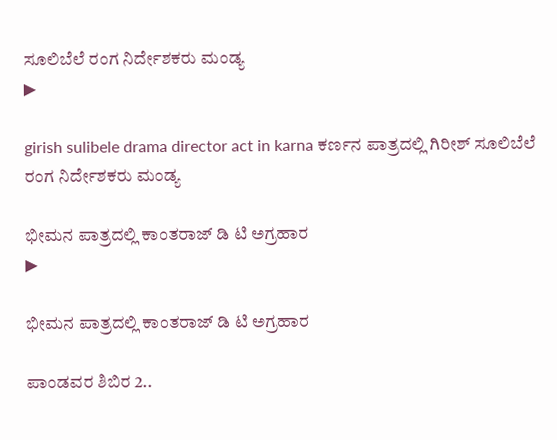ಸೂಲಿಬೆಲೆ ರಂಗ ನಿರ್ದೇಶಕರು ಮಂಡ್ಯ
▶

girish sulibele drama director act in karna ಕರ್ಣನ ಪಾತ್ರದಲ್ಲಿ ಗಿರೀಶ್ ಸೂಲಿಬೆಲೆ ರಂಗ ನಿರ್ದೇಶಕರು ಮಂಡ್ಯ

ಭೀಮನ ಪಾತ್ರದಲ್ಲಿ ಕಾಂತರಾಜ್ ಡಿ ಟಿ ಅಗ್ರಹಾರ
▶

ಭೀಮನ ಪಾತ್ರದಲ್ಲಿ ಕಾಂತರಾಜ್ ಡಿ ಟಿ ಅಗ್ರಹಾರ

ಪಾಂಡವರ ಶಿಬಿರ 2..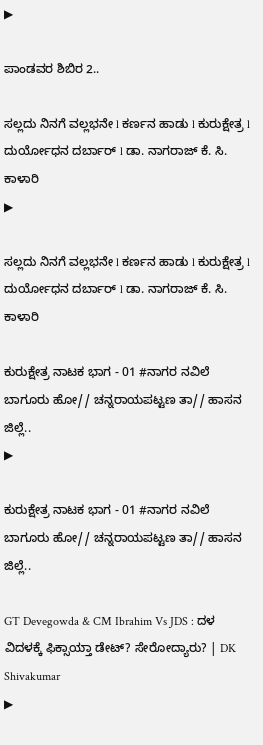▶

ಪಾಂಡವರ ಶಿಬಿರ 2..

ಸಲ್ಲದು ನಿನಗೆ ವಲ್ಲಭನೇ l ಕರ್ಣನ ಹಾಡು l ಕುರುಕ್ಷೇತ್ರ l ದುರ್ಯೋಧನ ದರ್ಬಾರ್ l ಡಾ. ನಾಗರಾಜ್ ಕೆ. ಸಿ. ಕಾಳಾರಿ
▶

ಸಲ್ಲದು ನಿನಗೆ ವಲ್ಲಭನೇ l ಕರ್ಣನ ಹಾಡು l ಕುರುಕ್ಷೇತ್ರ l ದುರ್ಯೋಧನ ದರ್ಬಾರ್ l ಡಾ. ನಾಗರಾಜ್ ಕೆ. ಸಿ. ಕಾಳಾರಿ

ಕುರುಕ್ಷೇತ್ರ ನಾಟಕ ಭಾಗ - 01 #ನಾಗರ ನವಿಲೆ ಬಾಗೂರು ಹೋ// ಚನ್ನರಾಯಪಟ್ಟಣ ತಾ// ಹಾಸನ ಜಿಲ್ಲೆ..
▶

ಕುರುಕ್ಷೇತ್ರ ನಾಟಕ ಭಾಗ - 01 #ನಾಗರ ನವಿಲೆ ಬಾಗೂರು ಹೋ// ಚನ್ನರಾಯಪಟ್ಟಣ ತಾ// ಹಾಸನ ಜಿಲ್ಲೆ..

GT Devegowda & CM Ibrahim Vs JDS : ದಳ ವಿದಳಕ್ಕೆ ಫಿಕ್ಸಾಯ್ತಾ ಡೇಟ್? ಸೇರೋದ್ಯಾರು? | DK Shivakumar
▶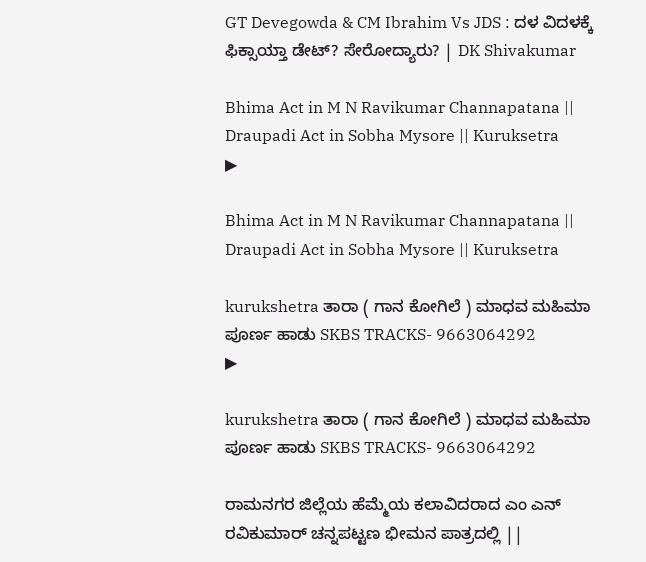GT Devegowda & CM Ibrahim Vs JDS : ದಳ ವಿದಳಕ್ಕೆ ಫಿಕ್ಸಾಯ್ತಾ ಡೇಟ್? ಸೇರೋದ್ಯಾರು? | DK Shivakumar

Bhima Act in M N Ravikumar Channapatana || Draupadi Act in Sobha Mysore || Kuruksetra
▶

Bhima Act in M N Ravikumar Channapatana || Draupadi Act in Sobha Mysore || Kuruksetra

kurukshetra ತಾರಾ ( ಗಾನ ಕೋಗಿಲೆ ) ಮಾಧವ ಮಹಿಮಾ ಪೂರ್ಣ ಹಾಡು SKBS TRACKS- 9663064292
▶

kurukshetra ತಾರಾ ( ಗಾನ ಕೋಗಿಲೆ ) ಮಾಧವ ಮಹಿಮಾ ಪೂರ್ಣ ಹಾಡು SKBS TRACKS- 9663064292

ರಾಮನಗರ ಜಿಲ್ಲೆಯ ಹೆಮ್ಮೆಯ ಕಲಾವಿದರಾದ ಎಂ ಎನ್ ರವಿಕುಮಾರ್ ಚನ್ನಪಟ್ಟಣ ಭೀಮನ ಪಾತ್ರದಲ್ಲಿ ||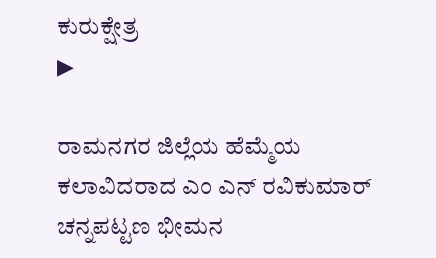ಕುರುಕ್ಷೇತ್ರ
▶

ರಾಮನಗರ ಜಿಲ್ಲೆಯ ಹೆಮ್ಮೆಯ ಕಲಾವಿದರಾದ ಎಂ ಎನ್ ರವಿಕುಮಾರ್ ಚನ್ನಪಟ್ಟಣ ಭೀಮನ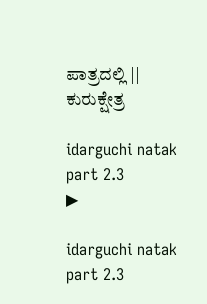ಪಾತ್ರದಲ್ಲಿ || ಕುರುಕ್ಷೇತ್ರ

idarguchi natak part 2.3
▶

idarguchi natak part 2.3